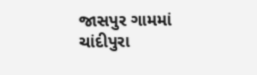જાસપુર ગામમાં ચાંદીપુરા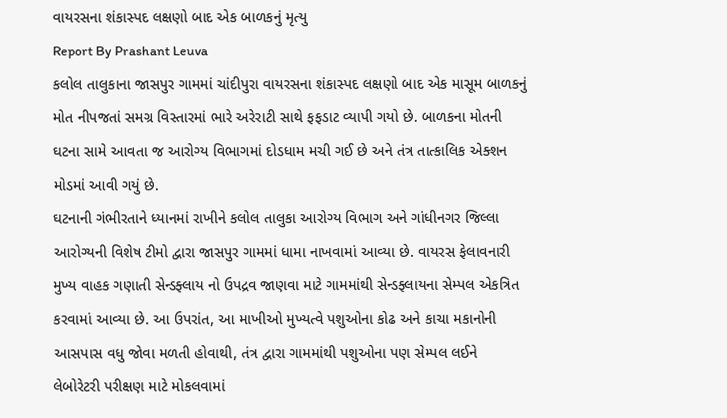વાયરસના શંકાસ્પદ લક્ષણો બાદ એક બાળકનું મૃત્યુ
Report By Prashant Leuva
કલોલ તાલુકાના જાસપુર ગામમાં ચાંદીપુરા વાયરસના શંકાસ્પદ લક્ષણો બાદ એક માસૂમ બાળકનું મોત નીપજતાં સમગ્ર વિસ્તારમાં ભારે અરેરાટી સાથે ફફડાટ વ્યાપી ગયો છે. બાળકના મોતની ઘટના સામે આવતા જ આરોગ્ય વિભાગમાં દોડધામ મચી ગઈ છે અને તંત્ર તાત્કાલિક એક્શન મોડમાં આવી ગયું છે.
ઘટનાની ગંભીરતાને ધ્યાનમાં રાખીને કલોલ તાલુકા આરોગ્ય વિભાગ અને ગાંધીનગર જિલ્લા આરોગ્યની વિશેષ ટીમો દ્વારા જાસપુર ગામમાં ધામા નાખવામાં આવ્યા છે. વાયરસ ફેલાવનારી મુખ્ય વાહક ગણાતી સેન્ડફ્લાય નો ઉપદ્રવ જાણવા માટે ગામમાંથી સેન્ડફ્લાયના સેમ્પલ એકત્રિત કરવામાં આવ્યા છે. આ ઉપરાંત, આ માખીઓ મુખ્યત્વે પશુઓના કોઢ અને કાચા મકાનોની આસપાસ વધુ જોવા મળતી હોવાથી, તંત્ર દ્વારા ગામમાંથી પશુઓના પણ સેમ્પલ લઈને લેબોરેટરી પરીક્ષણ માટે મોકલવામાં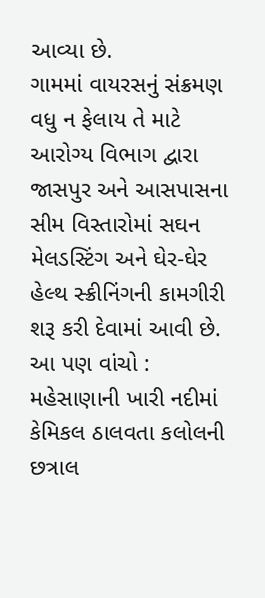આવ્યા છે.
ગામમાં વાયરસનું સંક્રમણ વધુ ન ફેલાય તે માટે આરોગ્ય વિભાગ દ્વારા જાસપુર અને આસપાસના સીમ વિસ્તારોમાં સઘન મેલડસ્ટિંગ અને ઘેર-ઘેર હેલ્થ સ્ક્રીનિંગની કામગીરી શરૂ કરી દેવામાં આવી છે.
આ પણ વાંચો : મહેસાણાની ખારી નદીમાં કેમિકલ ઠાલવતા કલોલની છત્રાલ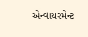એન્વાયરમેન્ટ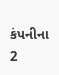કંપનીના 2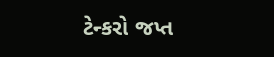ટેન્કરો જપ્ત